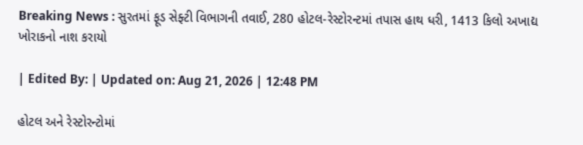Breaking News : સુરતમાં ફૂડ સેફ્ટી વિભાગની તવાઈ, 280 હોટલ-રેસ્ટોરન્ટમાં તપાસ હાથ ધરી, 1413 કિલો અખાદ્ય ખોરાકનો નાશ કરાયો

| Edited By: | Updated on: Aug 21, 2026 | 12:48 PM

હોટલ અને રેસ્ટોરન્ટોમાં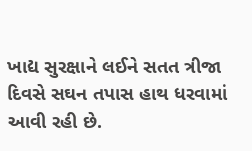ખાદ્ય સુરક્ષાને લઈને સતત ત્રીજા દિવસે સઘન તપાસ હાથ ધરવામાં આવી રહી છે.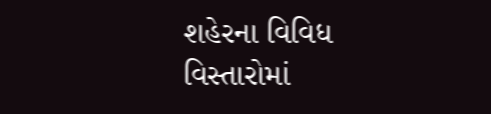શહેરના વિવિધ વિસ્તારોમાં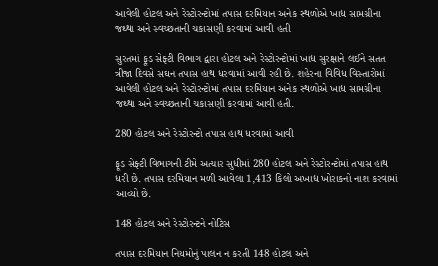આવેલી હોટલ અને રેસ્ટોરન્ટોમાં તપાસ દરમિયાન અનેક સ્થળોએ ખાદ્ય સામગ્રીના જથ્થા અને સ્વચ્છતાની ચકાસણી કરવામાં આવી હતી

સુરતમાં ફૂડ સેફ્ટી વિભાગ દ્વારા હોટલ અને રેસ્ટોરન્ટોમાં ખાદ્ય સુરક્ષાને લઈને સતત ત્રીજા દિવસે સઘન તપાસ હાથ ધરવામાં આવી રહી છે. શહેરના વિવિધ વિસ્તારોમાં આવેલી હોટલ અને રેસ્ટોરન્ટોમાં તપાસ દરમિયાન અનેક સ્થળોએ ખાદ્ય સામગ્રીના જથ્થા અને સ્વચ્છતાની ચકાસણી કરવામાં આવી હતી.

280 હોટલ અને રેસ્ટોરન્ટો તપાસ હાથ ધરવામાં આવી

ફૂડ સેફ્ટી વિભાગની ટીમે અત્યાર સુધીમાં 280 હોટલ અને રેસ્ટોરન્ટોમાં તપાસ હાથ ધરી છે. તપાસ દરમિયાન મળી આવેલા 1,413 કિલો અખાદ્ય ખોરાકનો નાશ કરવામાં આવ્યો છે.

148 હોટલ અને રેસ્ટોરન્ટને નોટિસ

તપાસ દરમિયાન નિયમોનું પાલન ન કરતી 148 હોટલ અને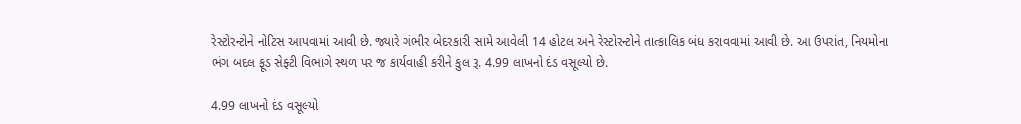રેસ્ટોરન્ટોને નોટિસ આપવામાં આવી છે. જ્યારે ગંભીર બેદરકારી સામે આવેલી 14 હોટલ અને રેસ્ટોરન્ટોને તાત્કાલિક બંધ કરાવવામાં આવી છે. આ ઉપરાંત, નિયમોના ભંગ બદલ ફૂડ સેફ્ટી વિભાગે સ્થળ પર જ કાર્યવાહી કરીને કુલ રૂ. 4.99 લાખનો દંડ વસૂલ્યો છે.

4.99 લાખનો દંડ વસૂલ્યો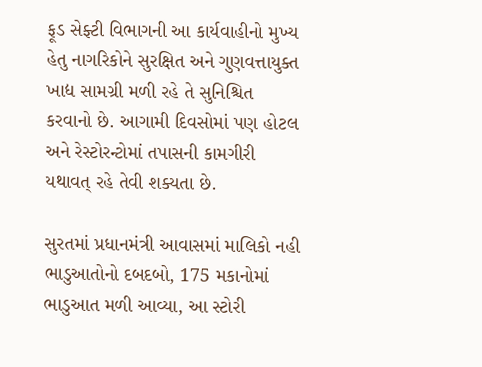ફૂડ સેફ્ટી વિભાગની આ કાર્યવાહીનો મુખ્ય હેતુ નાગરિકોને સુરક્ષિત અને ગુણવત્તાયુક્ત ખાદ્ય સામગ્રી મળી રહે તે સુનિશ્ચિત કરવાનો છે. આગામી દિવસોમાં પણ હોટલ અને રેસ્ટોરન્ટોમાં તપાસની કામગીરી યથાવત્ રહે તેવી શક્યતા છે.

સુરતમાં પ્રધાનમંત્રી આવાસમાં માલિકો નહી ભાડુઆતોનો દબદબો, 175 મકાનોમાં ભાડુઆત મળી આવ્યા, આ સ્ટોરી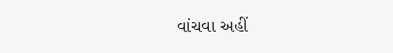વાંચવા અહીં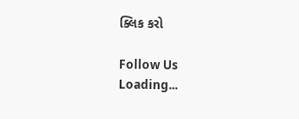ક્લિક કરો

Follow Us
Loading...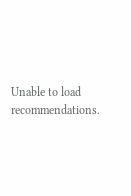Unable to load recommendations.